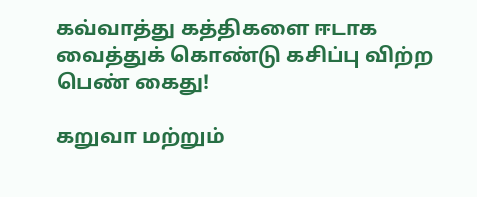கவ்வாத்து கத்திகளை ஈடாக வைத்துக் கொண்டு கசிப்பு விற்ற பெண் கைது!

கறுவா மற்றும்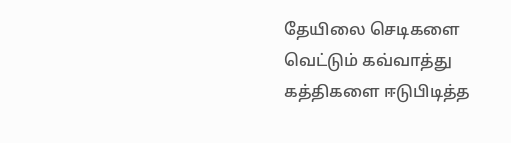தேயிலை செடிகளை வெட்டும் கவ்வாத்து கத்திகளை ஈடுபிடித்த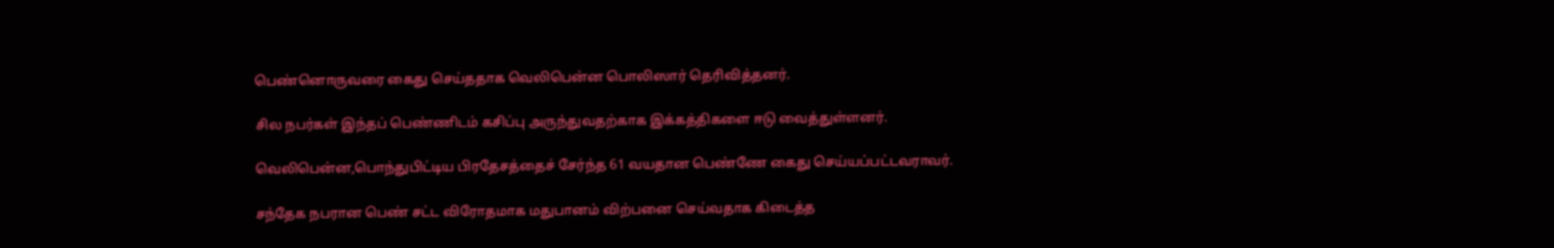பெண்னொருவரை கைது செய்ததாக வெலிபென்ன பொலிஸார் தெரிவித்தனர்.

சில நபர்கள் இந்தப் பெண்ணிடம் கசிப்பு அருந்துவதற்காக இக்கத்திகளை ஈடு வைத்துள்ளனர்.

வெலிபென்ன,பொந்துபிட்டிய பிரதேசத்தைச் சேர்ந்த 61 வயதான பெண்ணே கைது செய்யப்பட்டவராவர்.

சந்தேக நபரான பெண் சட்ட விரோதமாக மதுபானம் விற்பனை செய்வதாக கிடைத்த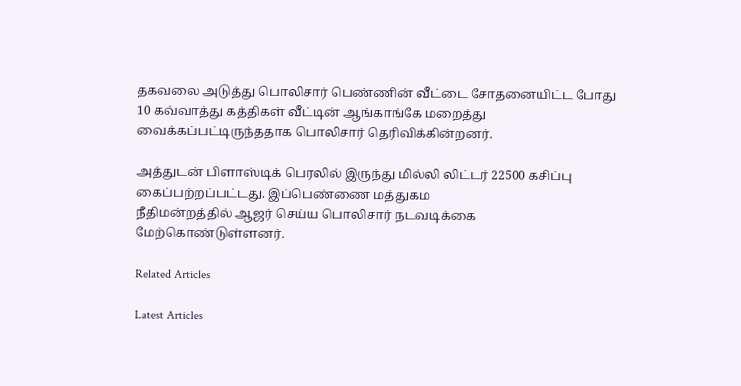தகவலை அடுத்து பொலிசார் பெண்ணின் வீட்டை சோதனையிட்ட போது 10 கவ்வாத்து கத்திகள் வீட்டின் ஆங்காங்கே மறைத்து வைக்கப்பட்டிருந்ததாக பொலிசார் தெரிவிக்கின்றனர்.

அத்துடன் பிளாஸ்டிக் பெரலில் இருந்து மில்லி லிட்டர் 22500 கசிப்பு கைப்பற்றப்பட்டது. இப்பெண்ணை மத்துகம
நீதிமன்றத்தில் ஆஜர் செய்ய பொலிசார் நடவடிக்கை மேற்கொண்டுள்ளனர்.

Related Articles

Latest Articles